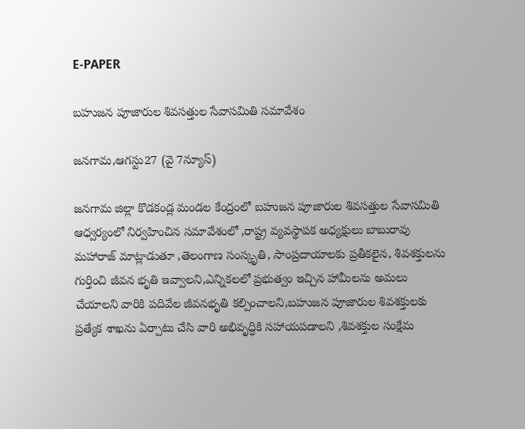E-PAPER

బహుజన పూజారుల శివసత్తుల సేవాసమితి సమావేశం

జనగామ,ఆగస్టు27 (వై 7న్యూస్)

జనగామ జిల్లా కొడకండ్ల మండల కేంద్రంలో బహుజన పూజారుల శివసత్తుల సేవాసమితి ఆధ్వర్యంలో నిర్వహించిన సమావేశంలో ,రాష్ట్ర వ్యవస్థాపక అధ్యక్షులు బాబురావు మహారాజ్ మాట్లాడుతూ ,తెలంగాణ సంస్కృతి, సాంప్రదాయాలకు ప్రతీకలైన, శివశక్తులను గుర్తించి జీవన భృతి ఇవ్వాలని,ఎన్నికలలో ప్రభుత్వం ఇచ్చిన హామీలను అమలు చేయాలని వారికి పదివేల జీవనభృతి కల్పించాలని,బహుజన పూజారుల శివశక్తులకు ప్రత్యేక శాఖను ఏర్పాటు చేసి వారి అభివృద్ధికి సహాయపడాలని ,శివశక్తుల సంక్షేమ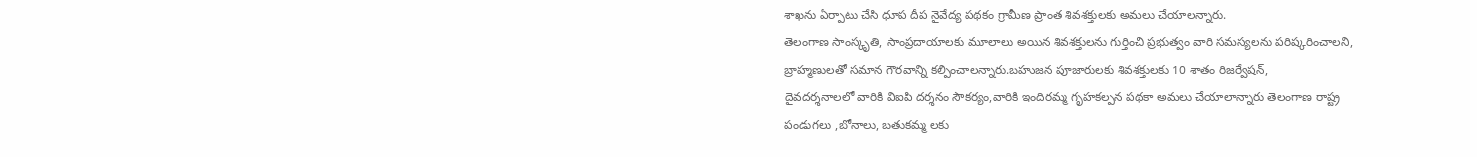శాఖను ఏర్పాటు చేసి ధూప దీప నైవేద్య పథకం గ్రామీణ ప్రాంత శివశక్తులకు అమలు చేయాలన్నారు.
తెలంగాణ సాంస్కృతి, సాంప్రదాయాలకు మూలాలు అయిన శివశక్తులను గుర్తించి ప్రభుత్వం వారి సమస్యలను పరిష్కరించాలని, బ్రాహ్మణులతో సమాన గౌరవాన్ని కల్పించాలన్నారు.బహుజన పూజారులకు శివశక్తులకు 10 శాతం రిజర్వేషన్,
దైవదర్శనాలలో వారికి విఐపి దర్శనం సౌకర్యం,వారికి ఇందిరమ్మ గృహకల్పన పథకా అమలు చేయాలాన్నారు తెలంగాణ రాష్ట్ర పండుగలు ,బోనాలు, బతుకమ్మ లకు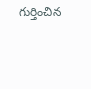గుర్తించిన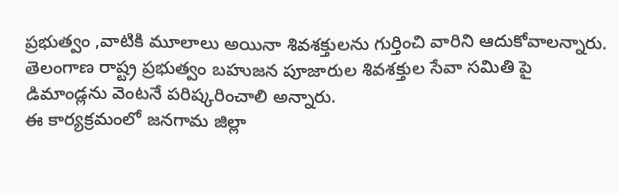ప్రభుత్వం ,వాటికి మూలాలు అయినా శివశక్తులను గుర్తించి వారిని ఆదుకోవాలన్నారు.
తెలంగాణ రాష్ట్ర ప్రభుత్వం బహుజన పూజారుల శివశక్తుల సేవా సమితి పై డిమాండ్లను వెంటనే పరిష్కరించాలి అన్నారు.
ఈ కార్యక్రమంలో జనగామ జిల్లా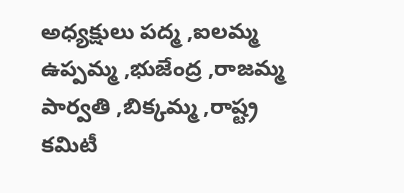అధ్యక్షులు పద్మ ,ఐలమ్మ ఉప్పమ్మ ,భుజేంద్ర ,రాజమ్మ పార్వతి ,బిక్కమ్మ ,రాష్ట్ర కమిటీ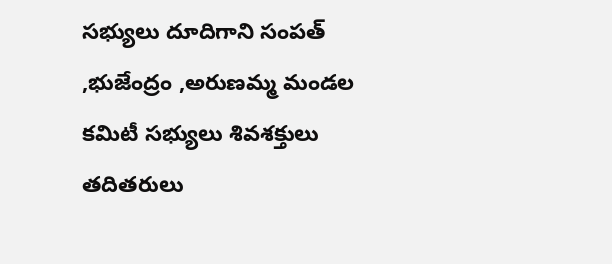సభ్యులు దూదిగాని సంపత్ ,భుజేంద్రం ,అరుణమ్మ మండల కమిటీ సభ్యులు శివశక్తులు తదితరులు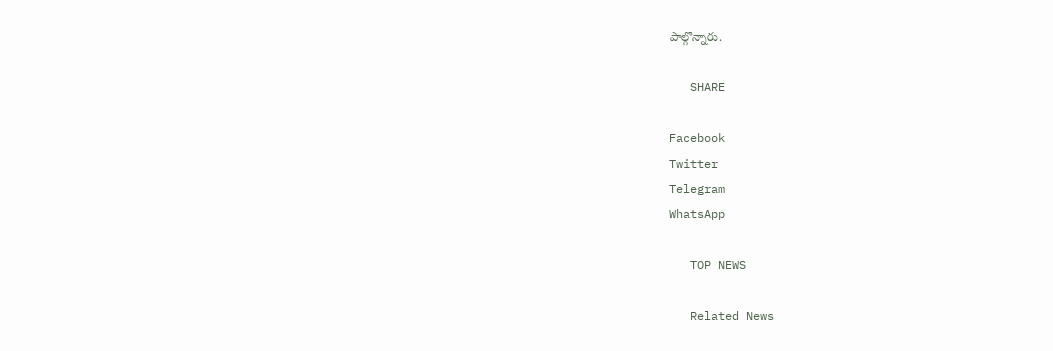పాల్గొన్నారు.

   SHARE

Facebook
Twitter
Telegram
WhatsApp

   TOP NEWS

   Related News